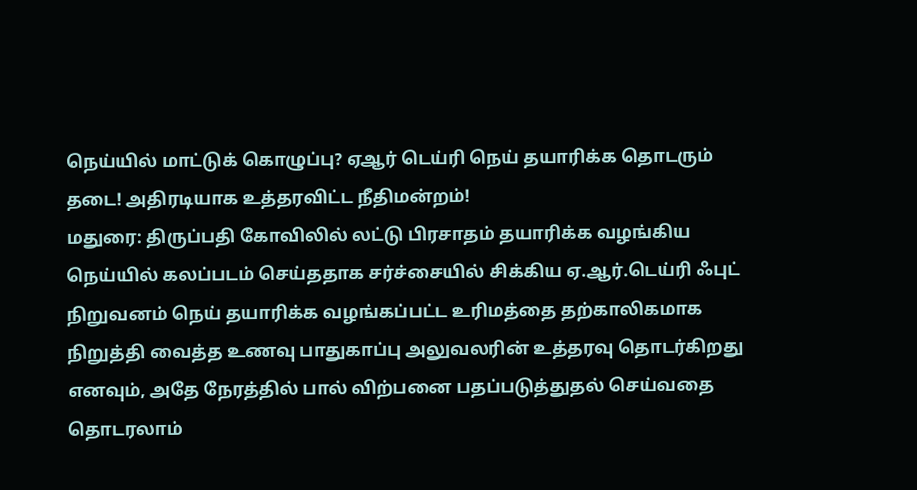நெய்யில் மாட்டுக் கொழுப்பு? ஏஆர் டெய்ரி நெய் தயாரிக்க தொடரும் தடை! அதிரடியாக உத்தரவிட்ட நீதிமன்றம்!
மதுரை: திருப்பதி கோவிலில் லட்டு பிரசாதம் தயாரிக்க வழங்கிய நெய்யில் கலப்படம் செய்ததாக சர்ச்சையில் சிக்கிய ஏ.ஆர்.டெய்ரி ஃபுட் நிறுவனம் நெய் தயாரிக்க வழங்கப்பட்ட உரிமத்தை தற்காலிகமாக நிறுத்தி வைத்த உணவு பாதுகாப்பு அலுவலரின் உத்தரவு தொடர்கிறது எனவும், அதே நேரத்தில் பால் விற்பனை பதப்படுத்துதல் செய்வதை தொடரலாம்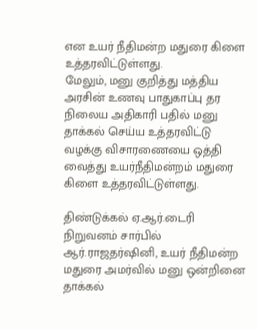என உயர் நீதிமன்ற மதுரை கிளை உத்தரவிட்டுள்ளது.
மேலும், மனு குறித்து மத்திய அரசின் உணவு பாதுகாப்பு தர நிலைய அதிகாரி பதில் மனு தாக்கல் செய்ய உத்தரவிட்டு வழக்கு விசாரணையை ஒத்தி வைத்து உயர்நீதிமன்றம் மதுரை கிளை உத்தரவிட்டுள்ளது.

திண்டுக்கல் ஏ.ஆர்.டைரி நிறுவனம் சார்பில் ஆர்.ராஜதர்ஷினி, உயர் நீதிமன்ற மதுரை அமர்வில் மனு ஒன்றினை தாக்கல்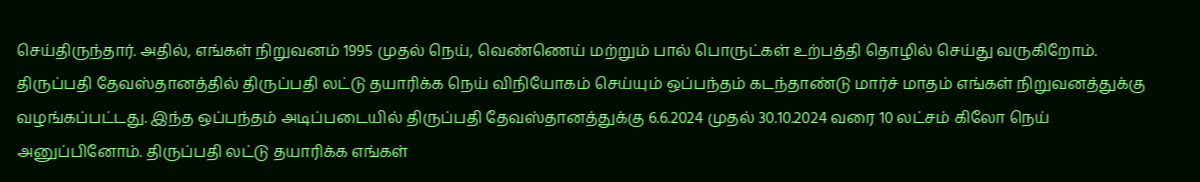செய்திருந்தார். அதில், எங்கள் நிறுவனம் 1995 முதல் நெய், வெண்ணெய் மற்றும் பால் பொருட்கள் உற்பத்தி தொழில் செய்து வருகிறோம்.
திருப்பதி தேவஸ்தானத்தில் திருப்பதி லட்டு தயாரிக்க நெய் விநியோகம் செய்யும் ஒப்பந்தம் கடந்தாண்டு மார்ச் மாதம் எங்கள் நிறுவனத்துக்கு வழங்கப்பட்டது. இந்த ஒப்பந்தம் அடிப்படையில் திருப்பதி தேவஸ்தானத்துக்கு 6.6.2024 முதல் 30.10.2024 வரை 10 லட்சம் கிலோ நெய் அனுப்பினோம். திருப்பதி லட்டு தயாரிக்க எங்கள்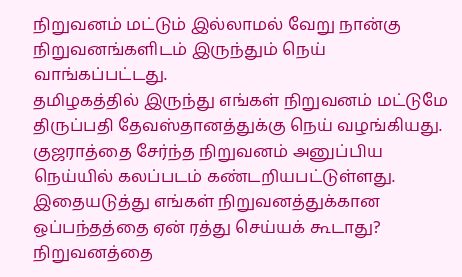நிறுவனம் மட்டும் இல்லாமல் வேறு நான்கு நிறுவனங்களிடம் இருந்தும் நெய் வாங்கப்பட்டது.
தமிழகத்தில் இருந்து எங்கள் நிறுவனம் மட்டுமே திருப்பதி தேவஸ்தானத்துக்கு நெய் வழங்கியது. குஜராத்தை சேர்ந்த நிறுவனம் அனுப்பிய நெய்யில் கலப்படம் கண்டறியபட்டுள்ளது. இதையடுத்து எங்கள் நிறுவனத்துக்கான ஒப்பந்தத்தை ஏன் ரத்து செய்யக் கூடாது? நிறுவனத்தை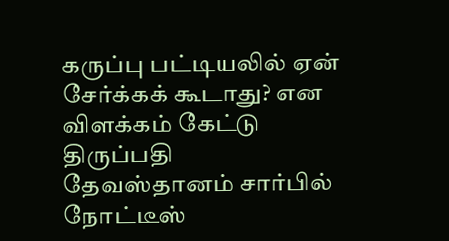கருப்பு பட்டியலில் ஏன் சேர்க்கக் கூடாது? என விளக்கம் கேட்டு திருப்பதி தேவஸ்தானம் சார்பில் நோட்டீஸ்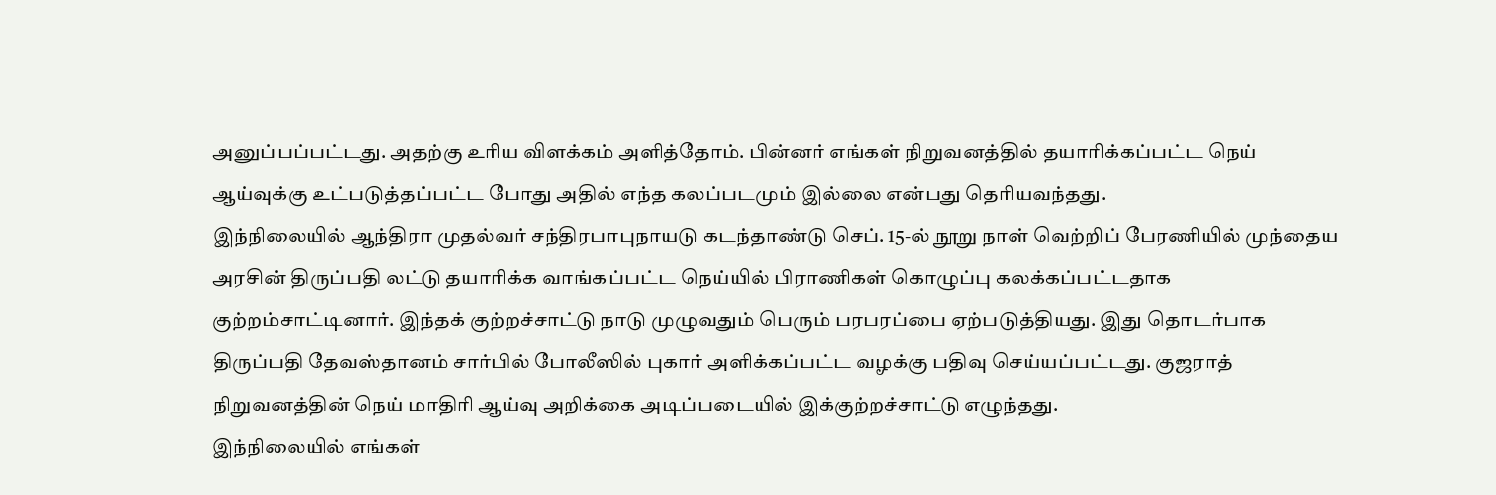அனுப்பப்பட்டது. அதற்கு உரிய விளக்கம் அளித்தோம். பின்னர் எங்கள் நிறுவனத்தில் தயாரிக்கப்பட்ட நெய் ஆய்வுக்கு உட்படுத்தப்பட்ட போது அதில் எந்த கலப்படமும் இல்லை என்பது தெரியவந்தது.
இந்நிலையில் ஆந்திரா முதல்வர் சந்திரபாபுநாயடு கடந்தாண்டு செப். 15-ல் நூறு நாள் வெற்றிப் பேரணியில் முந்தைய அரசின் திருப்பதி லட்டு தயாரிக்க வாங்கப்பட்ட நெய்யில் பிராணிகள் கொழுப்பு கலக்கப்பட்டதாக குற்றம்சாட்டினார். இந்தக் குற்றச்சாட்டு நாடு முழுவதும் பெரும் பரபரப்பை ஏற்படுத்தியது. இது தொடர்பாக திருப்பதி தேவஸ்தானம் சார்பில் போலீஸில் புகார் அளிக்கப்பட்ட வழக்கு பதிவு செய்யப்பட்டது. குஜராத் நிறுவனத்தின் நெய் மாதிரி ஆய்வு அறிக்கை அடிப்படையில் இக்குற்றச்சாட்டு எழுந்தது.
இந்நிலையில் எங்கள்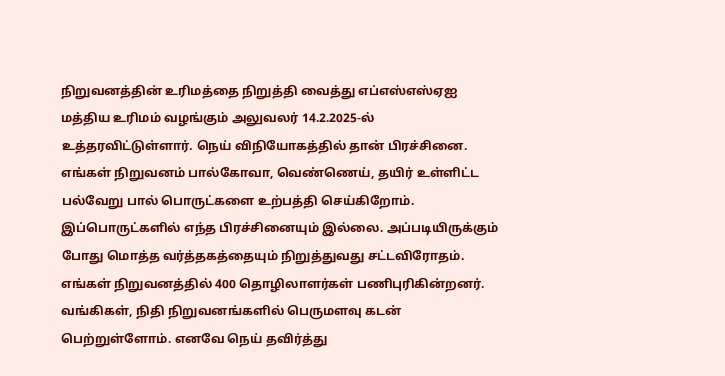நிறுவனத்தின் உரிமத்தை நிறுத்தி வைத்து எப்எஸ்எஸ்ஏஐ மத்திய உரிமம் வழங்கும் அலுவலர் 14.2.2025-ல் உத்தரவிட்டுள்ளார். நெய் விநியோகத்தில் தான் பிரச்சினை. எங்கள் நிறுவனம் பால்கோவா, வெண்ணெய், தயிர் உள்ளிட்ட பல்வேறு பால் பொருட்களை உற்பத்தி செய்கிறோம். இப்பொருட்களில் எந்த பிரச்சினையும் இல்லை. அப்படியிருக்கும் போது மொத்த வர்த்தகத்தையும் நிறுத்துவது சட்டவிரோதம். எங்கள் நிறுவனத்தில் 400 தொழிலாளர்கள் பணிபுரிகின்றனர்.
வங்கிகள், நிதி நிறுவனங்களில் பெருமளவு கடன் பெற்றுள்ளோம். எனவே நெய் தவிர்த்து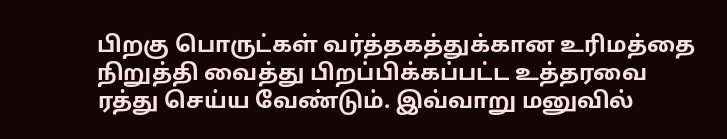பிறகு பொருட்கள் வர்த்தகத்துக்கான உரிமத்தை நிறுத்தி வைத்து பிறப்பிக்கப்பட்ட உத்தரவை ரத்து செய்ய வேண்டும். இவ்வாறு மனுவில்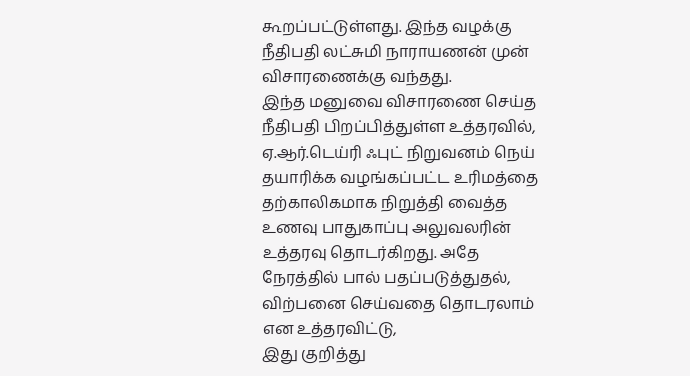கூறப்பட்டுள்ளது. இந்த வழக்கு நீதிபதி லட்சுமி நாராயணன் முன் விசாரணைக்கு வந்தது.
இந்த மனுவை விசாரணை செய்த நீதிபதி பிறப்பித்துள்ள உத்தரவில், ஏ.ஆர்.டெய்ரி ஃபுட் நிறுவனம் நெய் தயாரிக்க வழங்கப்பட்ட உரிமத்தை தற்காலிகமாக நிறுத்தி வைத்த உணவு பாதுகாப்பு அலுவலரின் உத்தரவு தொடர்கிறது. அதே நேரத்தில் பால் பதப்படுத்துதல், விற்பனை செய்வதை தொடரலாம் என உத்தரவிட்டு,
இது குறித்து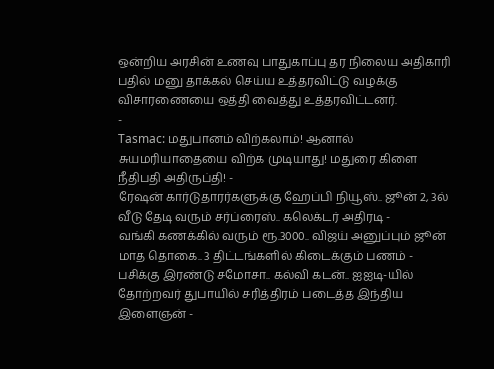ஒன்றிய அரசின் உணவு பாதுகாப்பு தர நிலைய அதிகாரி பதில் மனு தாக்கல் செய்ய உத்தரவிட்டு வழக்கு விசாரணையை ஒத்தி வைத்து உத்தரவிட்டனர்.
-
Tasmac: மதுபானம் விற்கலாம்! ஆனால் சுயமரியாதையை விற்க முடியாது! மதுரை கிளை நீதிபதி அதிருப்தி! -
ரேஷன் கார்டுதாரர்களுக்கு ஹேப்பி நியூஸ்.. ஜூன் 2, 3ல் வீடு தேடி வரும் சர்ப்ரைஸ்.. கலெக்டர் அதிரடி -
வங்கி கணக்கில் வரும் ரூ.3000.. விஜய் அனுப்பும் ஜூன் மாத தொகை.. 3 திட்டங்களில் கிடைக்கும் பணம் -
பசிக்கு இரண்டு சமோசா.. கல்வி கடன்.. ஐஐடி-யில் தோற்றவர் துபாயில் சரித்திரம் படைத்த இந்திய இளைஞன் -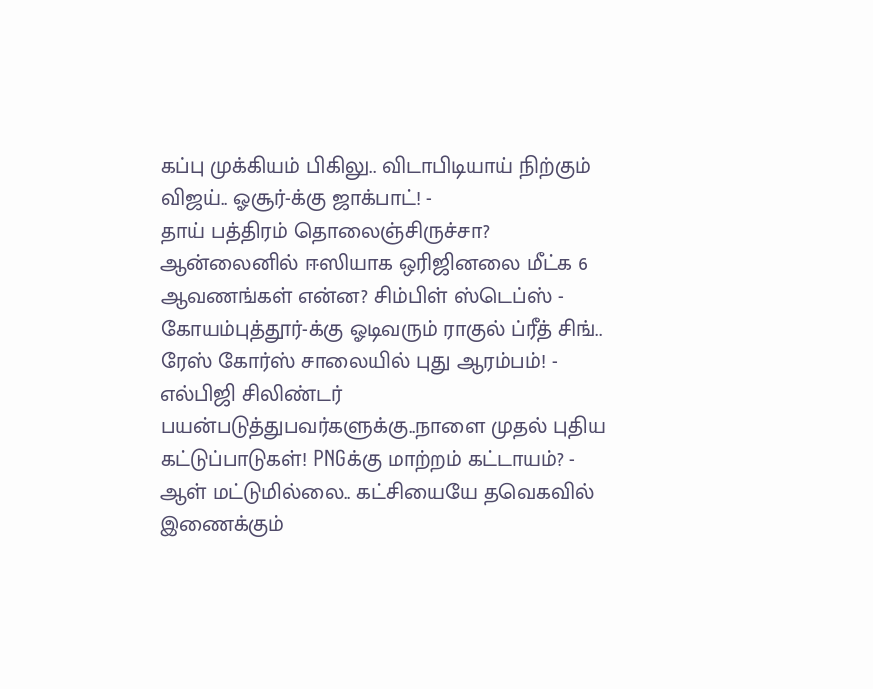கப்பு முக்கியம் பிகிலு.. விடாபிடியாய் நிற்கும் விஜய்.. ஓசூர்-க்கு ஜாக்பாட்! -
தாய் பத்திரம் தொலைஞ்சிருச்சா? ஆன்லைனில் ஈஸியாக ஒரிஜினலை மீட்க 6 ஆவணங்கள் என்ன? சிம்பிள் ஸ்டெப்ஸ் -
கோயம்புத்தூர்-க்கு ஓடிவரும் ராகுல் ப்ரீத் சிங்.. ரேஸ் கோர்ஸ் சாலையில் புது ஆரம்பம்! -
எல்பிஜி சிலிண்டர் பயன்படுத்துபவர்களுக்கு..நாளை முதல் புதிய கட்டுப்பாடுகள்! PNGக்கு மாற்றம் கட்டாயம்? -
ஆள் மட்டுமில்லை.. கட்சியையே தவெகவில் இணைக்கும்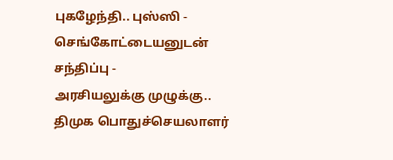புகழேந்தி.. புஸ்ஸி - செங்கோட்டையனுடன் சந்திப்பு -
அரசியலுக்கு முழுக்கு.. திமுக பொதுச்செயலாளர்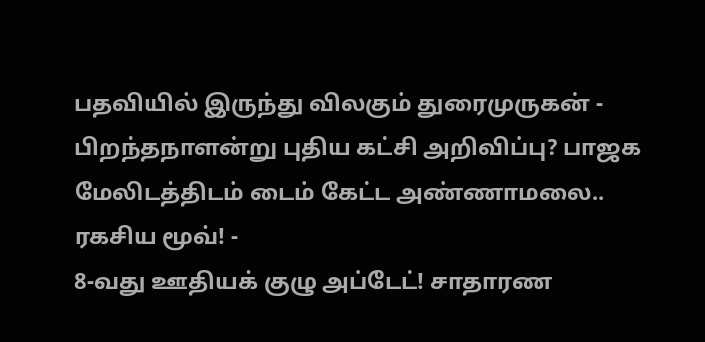பதவியில் இருந்து விலகும் துரைமுருகன் -
பிறந்தநாளன்று புதிய கட்சி அறிவிப்பு? பாஜக மேலிடத்திடம் டைம் கேட்ட அண்ணாமலை.. ரகசிய மூவ்! -
8-வது ஊதியக் குழு அப்டேட்! சாதாரண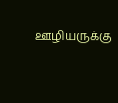ஊழியருக்கு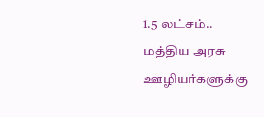1.5 லட்சம்.. மத்திய அரசு ஊழியர்களுக்கு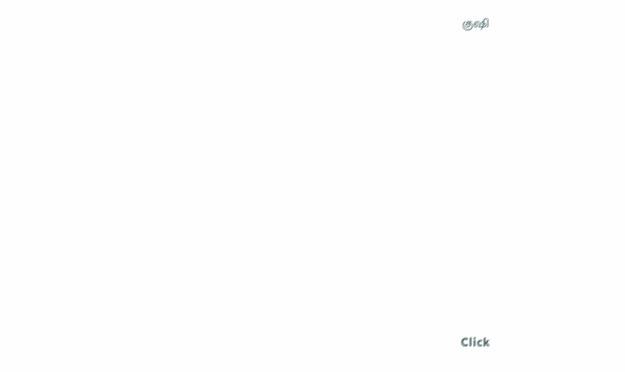குஷி












Click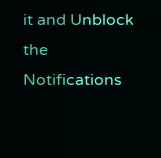it and Unblock the Notifications